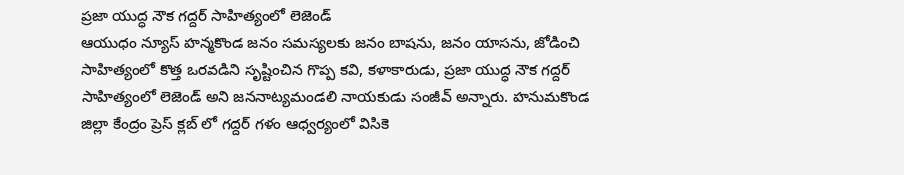ప్రజా యుద్ధ నౌక గద్దర్ సాహిత్యంలో లెజెండ్
ఆయుధం న్యూస్ హన్మకొండ జనం సమస్యలకు జనం బాషను, జనం యాసను, జోడించి సాహిత్యంలో కొత్త ఒరవడిని సృష్టించిన గొప్ప కవి, కళాకారుడు, ప్రజా యుద్ధ నౌక గద్దర్ సాహిత్యంలో లెజెండ్ అని జననాట్యమండలి నాయకుడు సంజీవ్ అన్నారు. హనుమకొండ జిల్లా కేంద్రం ప్రెస్ క్లబ్ లో గద్దర్ గళం ఆధ్వర్యంలో విసికె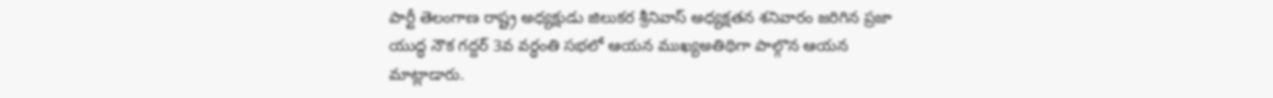పార్టీ తెలంగాణ రాష్ట్ర అధ్యక్షుడు జిలుకర శ్రీనివాస్ అధ్యక్షతన శనివారం జరిగిన ప్రజా యుద్ధ నౌక గద్దర్ 3వ వర్ధంతి సభలో ఆయన ముఖ్యఅతిథిగా పాల్గొన ఆయన మాట్లాడారు.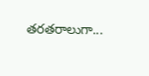తరతరాలుగా...